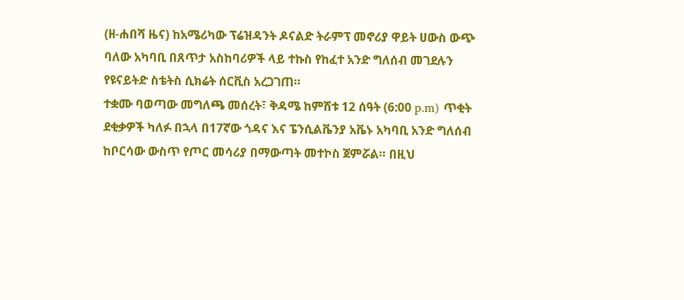(ዘ-ሐበሻ ዜና) ከአሜሪካው ፕሬዝዳንት ዶናልድ ትራምፕ መኖሪያ ዋይት ሀውስ ውጭ ባለው አካባቢ በጸጥታ አስከባሪዎች ላይ ተኩስ የከፈተ አንድ ግለሰብ መገደሉን የዩናይትድ ስቴትስ ሲክሬት ሰርቪስ አረጋገጠ።
ተቋሙ ባወጣው መግለጫ መሰረት፣ ቅዳሜ ከምሽቱ 12 ሰዓት (6:00 p.m) ጥቂት ደቂቃዎች ካለፉ በኋላ በ17ኛው ጎዳና እና ፔንሲልቬንያ አቬኑ አካባቢ አንድ ግለሰብ ከቦርሳው ውስጥ የጦር መሳሪያ በማውጣት መተኮስ ጀምሯል። በዚህ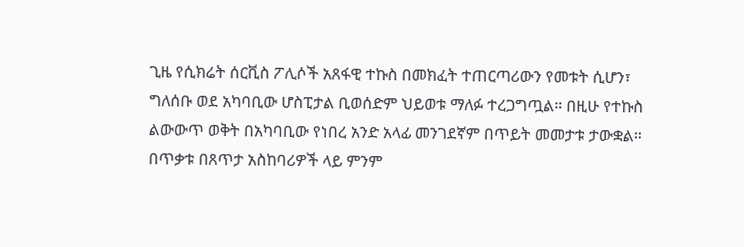ጊዜ የሲክሬት ሰርቪስ ፖሊሶች አጸፋዊ ተኩስ በመክፈት ተጠርጣሪውን የመቱት ሲሆን፣ ግለሰቡ ወደ አካባቢው ሆስፒታል ቢወሰድም ህይወቱ ማለፉ ተረጋግጧል። በዚሁ የተኩስ ልውውጥ ወቅት በአካባቢው የነበረ አንድ አላፊ መንገደኛም በጥይት መመታቱ ታውቋል።
በጥቃቱ በጸጥታ አስከባሪዎች ላይ ምንም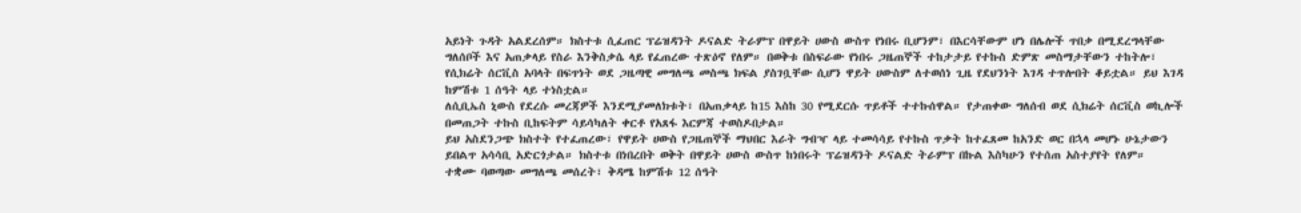አይነት ጉዳት አልደረሰም። ክስተቱ ሲፈጠር ፕሬዝዳንት ዶናልድ ትራምፕ በዋይት ሀውስ ውስጥ የነበሩ ቢሆንም፣ በእርሳቸውም ሆነ በሌሎች ጥበቃ በሚደረግላቸው ግለሰቦች እና አጠቃላይ የስራ እንቅስቃሴ ላይ የፈጠረው ተጽዕኖ የለም። በወቅቱ በስፍራው የነበሩ ጋዜጠኞች ተከታታይ የተኩስ ድምጽ መስማታቸውን ተከትሎ፣ የሲክሬት ሰርቪስ አባላት በፍጥነት ወደ ጋዜጣዊ መግለጫ መስጫ ክፍል ያስገቧቸው ሲሆን ዋይት ሀውስም ለተወሰነ ጊዜ የደህንነት እገዳ ተጥሎበት ቆይቷል። ይህ እገዳ ከምሽቱ 1 ሰዓት ላይ ተነስቷል።
ለሲቢኤስ ኒውስ የደረሱ መረጃዎች እንደሚያመለክቱት፣ በአጠቃላይ ከ15 እስከ 30 የሚደርሱ ጥይቶች ተተኩሰዋል። የታጠቀው ግለሰብ ወደ ሲክሬት ሰርቪስ ወኪሎች በመጠጋት ተኩስ ቢከፍትም ሳይሳካለት ቀርቶ የአጸፋ እርምጃ ተወስዶበታል።
ይህ አስደንጋጭ ክስተት የተፈጠረው፣ የዋይት ሀውስ የጋዜጠኞች ማህበር እራት ግብዣ ላይ ተመሳሳይ የተኩስ ጥቃት ከተፈጸመ ከአንድ ወር በኋላ መሆኑ ሁኔታውን ይበልጥ አሳሳቢ አድርጎታል። ክስተቱ በነበረበት ወቅት በዋይት ሀውስ ውስጥ ከነበሩት ፕሬዝዳንት ዶናልድ ትራምፕ በኩል እስካሁን የተሰጠ አስተያየት የለም።
ተቋሙ ባወጣው መግለጫ መሰረት፣ ቅዳሜ ከምሽቱ 12 ሰዓት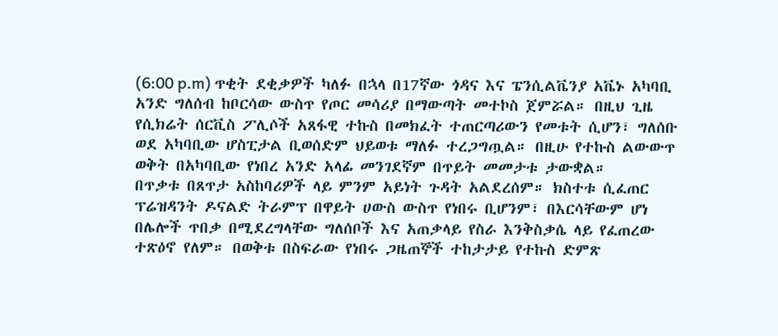(6:00 p.m) ጥቂት ደቂቃዎች ካለፉ በኋላ በ17ኛው ጎዳና እና ፔንሲልቬንያ አቬኑ አካባቢ አንድ ግለሰብ ከቦርሳው ውስጥ የጦር መሳሪያ በማውጣት መተኮስ ጀምሯል። በዚህ ጊዜ የሲክሬት ሰርቪስ ፖሊሶች አጸፋዊ ተኩስ በመክፈት ተጠርጣሪውን የመቱት ሲሆን፣ ግለሰቡ ወደ አካባቢው ሆስፒታል ቢወሰድም ህይወቱ ማለፉ ተረጋግጧል። በዚሁ የተኩስ ልውውጥ ወቅት በአካባቢው የነበረ አንድ አላፊ መንገደኛም በጥይት መመታቱ ታውቋል።
በጥቃቱ በጸጥታ አስከባሪዎች ላይ ምንም አይነት ጉዳት አልደረሰም። ክስተቱ ሲፈጠር ፕሬዝዳንት ዶናልድ ትራምፕ በዋይት ሀውስ ውስጥ የነበሩ ቢሆንም፣ በእርሳቸውም ሆነ በሌሎች ጥበቃ በሚደረግላቸው ግለሰቦች እና አጠቃላይ የስራ እንቅስቃሴ ላይ የፈጠረው ተጽዕኖ የለም። በወቅቱ በስፍራው የነበሩ ጋዜጠኞች ተከታታይ የተኩስ ድምጽ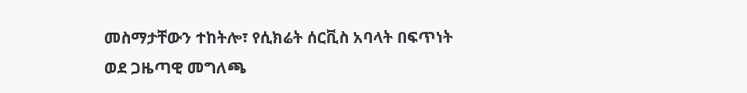መስማታቸውን ተከትሎ፣ የሲክሬት ሰርቪስ አባላት በፍጥነት ወደ ጋዜጣዊ መግለጫ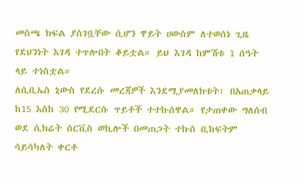መስጫ ክፍል ያስገቧቸው ሲሆን ዋይት ሀውስም ለተወሰነ ጊዜ የደህንነት እገዳ ተጥሎበት ቆይቷል። ይህ እገዳ ከምሽቱ 1 ሰዓት ላይ ተነስቷል።
ለሲቢኤስ ኒውስ የደረሱ መረጃዎች እንደሚያመለክቱት፣ በአጠቃላይ ከ15 እስከ 30 የሚደርሱ ጥይቶች ተተኩሰዋል። የታጠቀው ግለሰብ ወደ ሲክሬት ሰርቪስ ወኪሎች በመጠጋት ተኩስ ቢከፍትም ሳይሳካለት ቀርቶ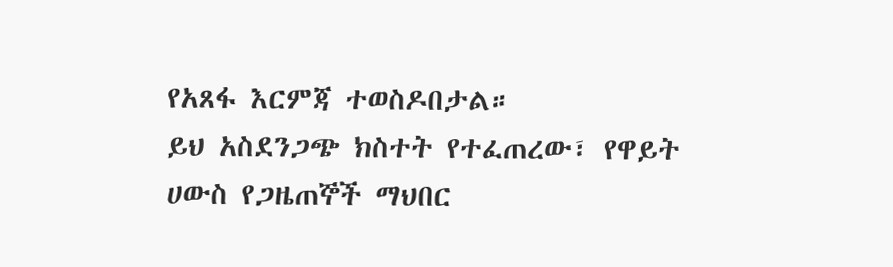የአጸፋ እርምጃ ተወስዶበታል።
ይህ አስደንጋጭ ክስተት የተፈጠረው፣ የዋይት ሀውስ የጋዜጠኞች ማህበር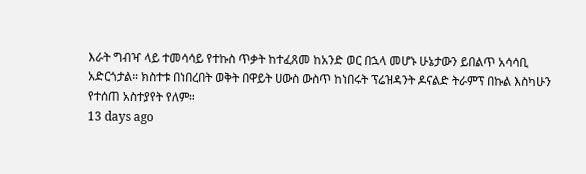እራት ግብዣ ላይ ተመሳሳይ የተኩስ ጥቃት ከተፈጸመ ከአንድ ወር በኋላ መሆኑ ሁኔታውን ይበልጥ አሳሳቢ አድርጎታል። ክስተቱ በነበረበት ወቅት በዋይት ሀውስ ውስጥ ከነበሩት ፕሬዝዳንት ዶናልድ ትራምፕ በኩል እስካሁን የተሰጠ አስተያየት የለም።
13 days ago